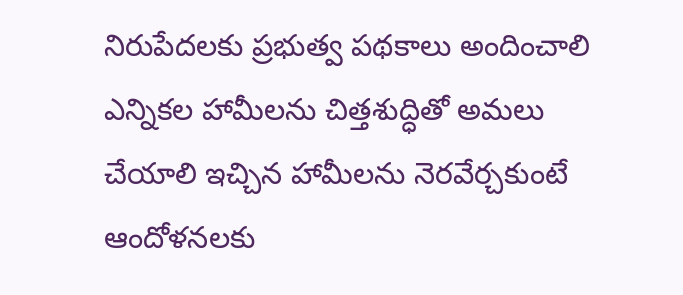నిరుపేదలకు ప్రభుత్వ పథకాలు అందించాలి
ఎన్నికల హామీలను చిత్తశుద్ధితో అమలు చేయాలి ఇచ్చిన హామీలను నెరవేర్చకుంటే ఆందోళనలకు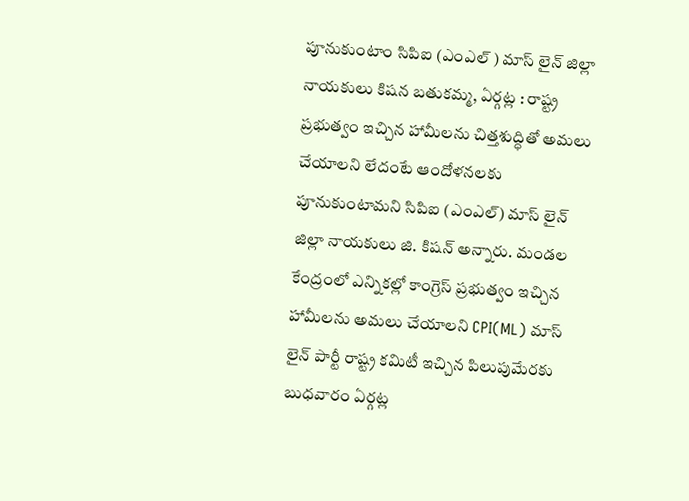పూనుకుంటాం సిపిఐ (ఎంఎల్ ) మాస్ లైన్ జిల్లా నాయకులు కిషన బతుకమ్మ, ఏర్గట్ల : రాష్ట్ర ప్రభుత్వం ఇచ్చిన హామీలను చిత్తశుద్ధితో అమలు చేయాలని లేదంటే ఆందోళనలకు పూనుకుంటామని సిపిఐ (ఎంఎల్) మాస్ లైన్ జిల్లా నాయకులు జి. కిషన్ అన్నారు. మండల కేంద్రంలో ఎన్నికల్లో కాంగ్రెస్ ప్రభుత్వం ఇచ్చిన హామీలను అమలు చేయాలని CPI(ML) మాస్ లైన్ పార్టీ రాష్ట్ర కమిటీ ఇచ్చిన పిలుపుమేరకు బుధవారం ఏర్గట్ల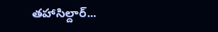తహాసిల్దార్...